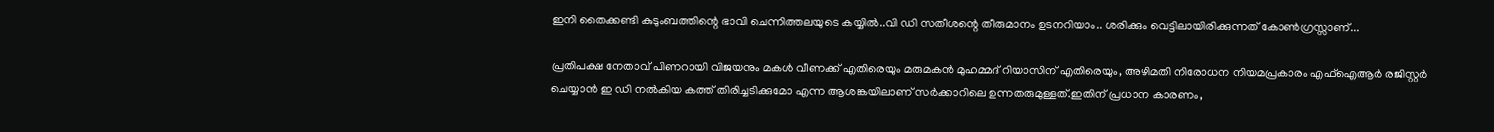ഇനി തൈക്കണ്ടി കുടുംബത്തിന്റെ ഭാവി ചെന്നിത്തലയുടെ കയ്യിൽ..വി ഡി സതീശന്റെ തീരുമാനം ഉടനറിയാം.. ശരിക്കും വെട്ടിലായിരിക്കുന്നത് കോൺഗ്രസ്സാണ്...

പ്രതിപക്ഷ നേതാവ് പിണറായി വിജയനും മകൾ വീണക്ക് എതിരെയും മരുമകൻ മുഹമ്മദ് റിയാസിന് എതിരെയും, അഴിമതി നിരോധന നിയമപ്രകാരം എഫ്ഐആർ രജിസ്റ്റർ ചെയ്യാൻ ഇ ഡി നൽകിയ കത്ത് തിരിച്ചടിക്കുമോ എന്ന ആശങ്കയിലാണ് സർക്കാറിലെ ഉന്നതരുമുള്ളത്.ഇതിന് പ്രധാന കാരണം,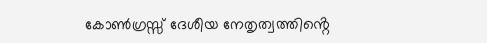കോൺഗ്രസ്സ് ദേശീയ നേതൃത്വത്തിൻ്റെ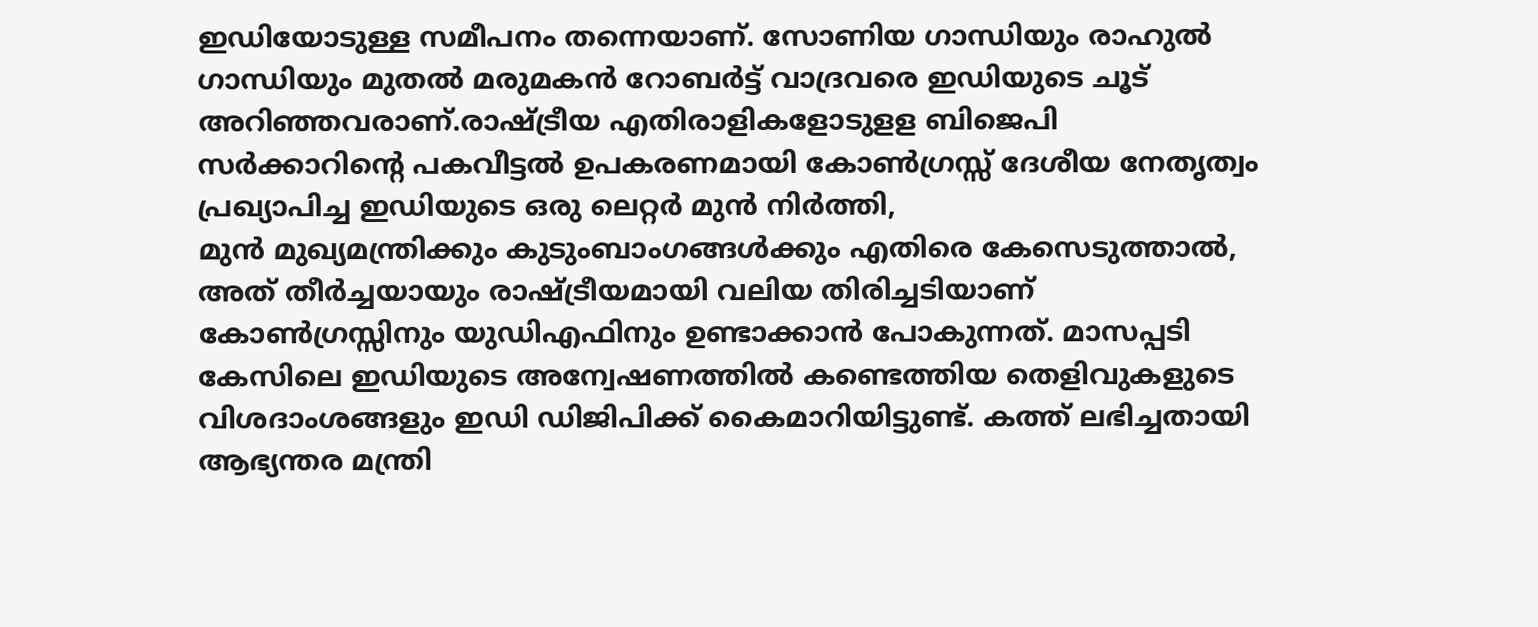ഇഡിയോടുള്ള സമീപനം തന്നെയാണ്. സോണിയ ഗാന്ധിയും രാഹുൽ ഗാന്ധിയും മുതൽ മരുമകൻ റോബർട്ട് വാദ്രവരെ ഇഡിയുടെ ചൂട് അറിഞ്ഞവരാണ്.രാഷ്ട്രീയ എതിരാളികളോടുളള ബിജെപി സർക്കാറിൻ്റെ പകവീട്ടൽ ഉപകരണമായി കോൺഗ്രസ്സ് ദേശീയ നേതൃത്വം പ്രഖ്യാപിച്ച ഇഡിയുടെ ഒരു ലെറ്റർ മുൻ നിർത്തി,
മുൻ മുഖ്യമന്ത്രിക്കും കുടുംബാംഗങ്ങൾക്കും എതിരെ കേസെടുത്താൽ, അത് തീർച്ചയായും രാഷ്ട്രീയമായി വലിയ തിരിച്ചടിയാണ് കോൺഗ്രസ്സിനും യുഡിഎഫിനും ഉണ്ടാക്കാൻ പോകുന്നത്. മാസപ്പടി കേസിലെ ഇഡിയുടെ അന്വേഷണത്തിൽ കണ്ടെത്തിയ തെളിവുകളുടെ വിശദാംശങ്ങളും ഇഡി ഡിജിപിക്ക് കൈമാറിയിട്ടുണ്ട്. കത്ത് ലഭിച്ചതായി ആഭ്യന്തര മന്ത്രി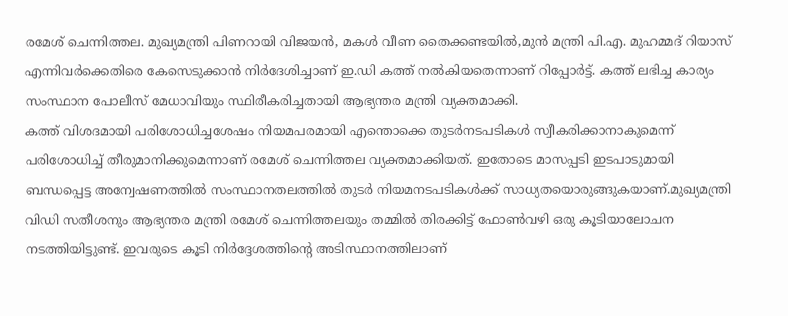രമേശ് ചെന്നിത്തല. മുഖ്യമന്ത്രി പിണറായി വിജയൻ, മകൾ വീണ തൈക്കണ്ടയിൽ,മുൻ മന്ത്രി പി.എ. മുഹമ്മദ് റിയാസ് എന്നിവർക്കെതിരെ കേസെടുക്കാൻ നിർദേശിച്ചാണ് ഇ.ഡി കത്ത് നൽകിയതെന്നാണ് റിപ്പോർട്ട്. കത്ത് ലഭിച്ച കാര്യം സംസ്ഥാന പോലീസ് മേധാവിയും സ്ഥിരീകരിച്ചതായി ആഭ്യന്തര മന്ത്രി വ്യക്തമാക്കി.
കത്ത് വിശദമായി പരിശോധിച്ചശേഷം നിയമപരമായി എന്തൊക്കെ തുടർനടപടികൾ സ്വീകരിക്കാനാകുമെന്ന് പരിശോധിച്ച് തീരുമാനിക്കുമെന്നാണ് രമേശ് ചെന്നിത്തല വ്യക്തമാക്കിയത്. ഇതോടെ മാസപ്പടി ഇടപാടുമായി ബന്ധപ്പെട്ട അന്വേഷണത്തിൽ സംസ്ഥാനതലത്തിൽ തുടർ നിയമനടപടികൾക്ക് സാധ്യതയൊരുങ്ങുകയാണ്.മുഖ്യമന്ത്രി വിഡി സതീശനും ആഭ്യന്തര മന്ത്രി രമേശ് ചെന്നിത്തലയും തമ്മിൽ തിരക്കിട്ട് ഫോൺവഴി ഒരു കൂടിയാലോചന നടത്തിയിട്ടുണ്ട്. ഇവരുടെ കൂടി നിർദ്ദേശത്തിൻ്റെ അടിസ്ഥാനത്തിലാണ്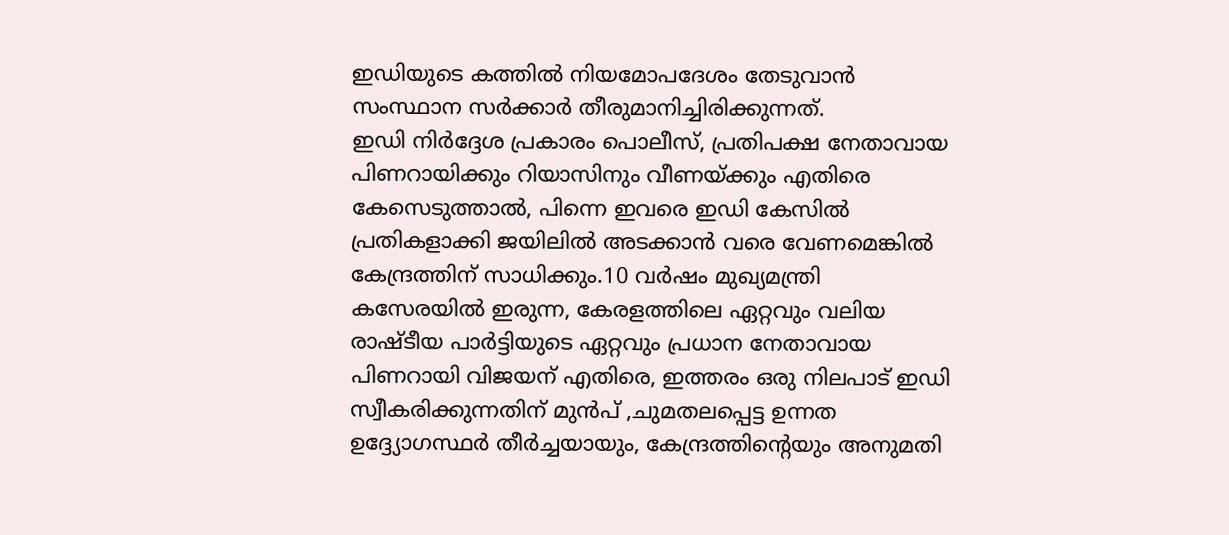ഇഡിയുടെ കത്തിൽ നിയമോപദേശം തേടുവാൻ സംസ്ഥാന സർക്കാർ തീരുമാനിച്ചിരിക്കുന്നത്.
ഇഡി നിർദ്ദേശ പ്രകാരം പൊലീസ്, പ്രതിപക്ഷ നേതാവായ പിണറായിക്കും റിയാസിനും വീണയ്ക്കും എതിരെ കേസെടുത്താൽ, പിന്നെ ഇവരെ ഇഡി കേസിൽ പ്രതികളാക്കി ജയിലിൽ അടക്കാൻ വരെ വേണമെങ്കിൽ കേന്ദ്രത്തിന് സാധിക്കും.10 വർഷം മുഖ്യമന്ത്രി കസേരയിൽ ഇരുന്ന, കേരളത്തിലെ ഏറ്റവും വലിയ രാഷ്ടീയ പാർട്ടിയുടെ ഏറ്റവും പ്രധാന നേതാവായ പിണറായി വിജയന് എതിരെ, ഇത്തരം ഒരു നിലപാട് ഇഡി സ്വീകരിക്കുന്നതിന് മുൻപ് ,ചുമതലപ്പെട്ട ഉന്നത ഉദ്ദ്യോഗസ്ഥർ തീർച്ചയായും, കേന്ദ്രത്തിൻ്റെയും അനുമതി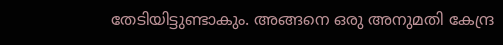തേടിയിട്ടുണ്ടാകും. അങ്ങനെ ഒരു അനുമതി കേന്ദ്ര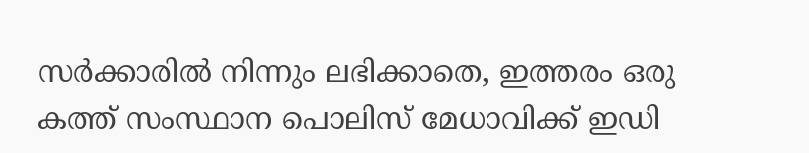സർക്കാരിൽ നിന്നും ലഭിക്കാതെ, ഇത്തരം ഒരു കത്ത് സംസ്ഥാന പൊലിസ് മേധാവിക്ക് ഇഡി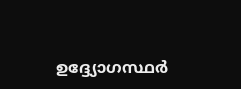ഉദ്ദ്യോഗസ്ഥർ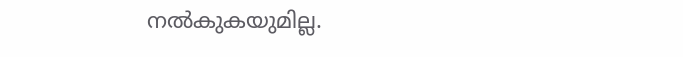നൽകുകയുമില്ല.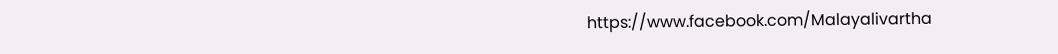https://www.facebook.com/Malayalivartha